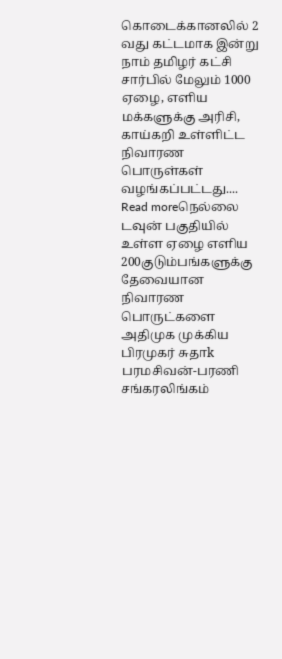கொடைக்கானலில் 2 வது கட்டமாக இன்று நாம் தமிழர் கட்சி சார்பில் மேலும் 1000 ஏழை, எளிய மக்களுக்கு அரிசி, காய்கறி உள்ளிட்ட நிவாரண பொருள்கள் வழங்கப்பட்டது....
Read moreநெல்லை டவுன் பகுதியில் உள்ள ஏழை எளிய 200குடும்பங்களுக்கு தேவையான நிவாரண பொருட்களை அதிமுக முக்கிய பிரமுகர் சுதாk பரமசிவன்-பரணி சங்கரலிங்கம்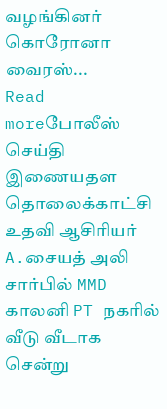வழங்கினர் கொரோனா வைரஸ்...
Read moreபோலீஸ் செய்தி இணையதள தொலைக்காட்சி உதவி ஆசிரியர் A.சையத் அலி சார்பில் MMD காலனி PT நகரில் வீடு வீடாக சென்று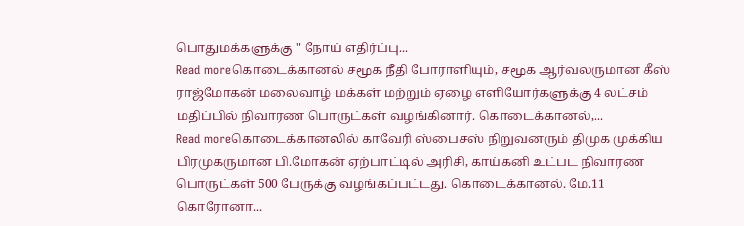பொதுமக்களுக்கு " நோய் எதிர்ப்பு...
Read moreகொடைக்கானல் சமூக நீதி போராளியும், சமூக ஆர்வலருமான கீஸ் ராஜ்மோகன் மலைவாழ் மக்கள் மற்றும் ஏழை எளியோர்களுக்கு 4 லட்சம் மதிப்பில் நிவாரண பொருட்கள் வழங்கினார். கொடைக்கானல்,...
Read moreகொடைக்கானலில் காவேரி ஸ்பைசஸ் நிறுவனரும் திமுக முக்கிய பிரமுகருமான பி.மோகன் ஏற்பாட்டில் அரிசி, காய்கனி உட்பட நிவாரண பொருட்கள் 500 பேருக்கு வழங்கப்பட்டது. கொடைக்கானல். மே.11 கொரோனா...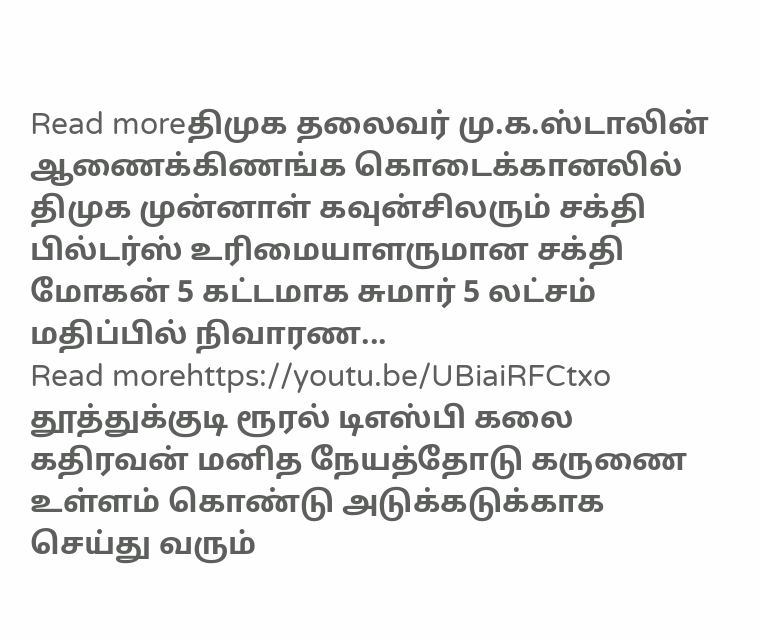Read moreதிமுக தலைவர் மு.க.ஸ்டாலின் ஆணைக்கிணங்க கொடைக்கானலில் திமுக முன்னாள் கவுன்சிலரும் சக்தி பில்டர்ஸ் உரிமையாளருமான சக்தி மோகன் 5 கட்டமாக சுமார் 5 லட்சம் மதிப்பில் நிவாரண...
Read morehttps://youtu.be/UBiaiRFCtxo தூத்துக்குடி ரூரல் டிஎஸ்பி கலை கதிரவன் மனித நேயத்தோடு கருணை உள்ளம் கொண்டு அடுக்கடுக்காக செய்து வரும்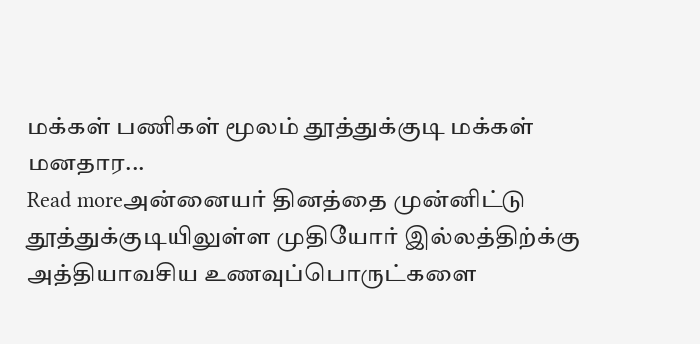மக்கள் பணிகள் மூலம் தூத்துக்குடி மக்கள் மனதார...
Read moreஅன்னையர் தினத்தை முன்னிட்டு தூத்துக்குடியிலுள்ள முதியோர் இல்லத்திற்க்கு அத்தியாவசிய உணவுப்பொருட்களை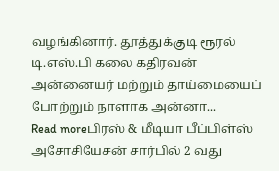வழங்கினார். தூத்துக்குடி ரூரல் டி.எஸ்.பி கலை கதிரவன் அன்னையர் மற்றும் தாய்மையைப் போற்றும் நாளாக அன்னா...
Read moreபிரஸ் & மீடியா பீப்பிள்ஸ் அசோசியேசன் சார்பில் 2 வது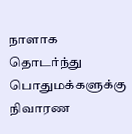நாளாக தொடர்ந்து பொதுமக்களுக்கு நிவாரண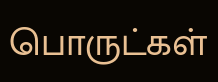பொருட்கள்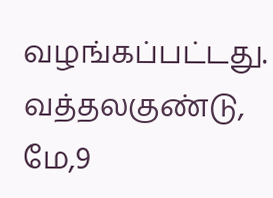வழங்கப்பட்டது. வத்தலகுண்டு, மே,9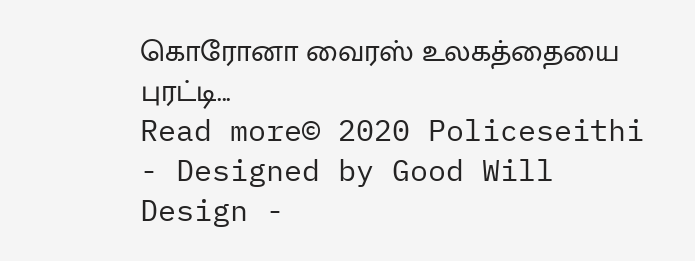கொரோனா வைரஸ் உலகத்தையை புரட்டி...
Read more© 2020 Policeseithi - Designed by Good Will Design -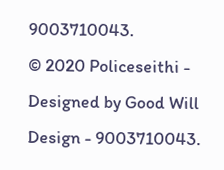9003710043.
© 2020 Policeseithi - Designed by Good Will Design - 9003710043.